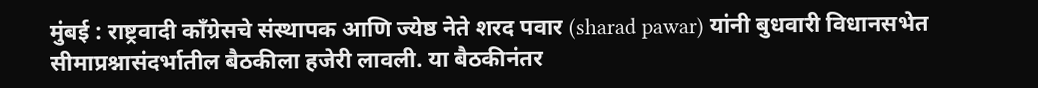मुंबई : राष्ट्रवादी काँग्रेसचे संस्थापक आणि ज्येष्ठ नेते शरद पवार (sharad pawar) यांनी बुधवारी विधानसभेत सीमाप्रश्नासंदर्भातील बैठकीला हजेरी लावली. या बैठकीनंतर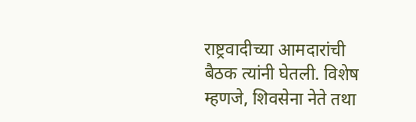राष्ट्रवादीच्या आमदारांची बैठक त्यांनी घेतली. विशेष म्हणजे, शिवसेना नेते तथा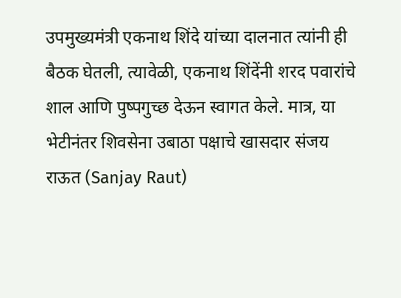उपमुख्यमंत्री एकनाथ शिंदे यांच्या दालनात त्यांनी ही बैठक घेतली, त्यावेळी, एकनाथ शिंदेंनी शरद पवारांचे शाल आणि पुष्पगुच्छ देऊन स्वागत केले. मात्र, या भेटीनंतर शिवसेना उबाठा पक्षाचे खासदार संजय राऊत (Sanjay Raut)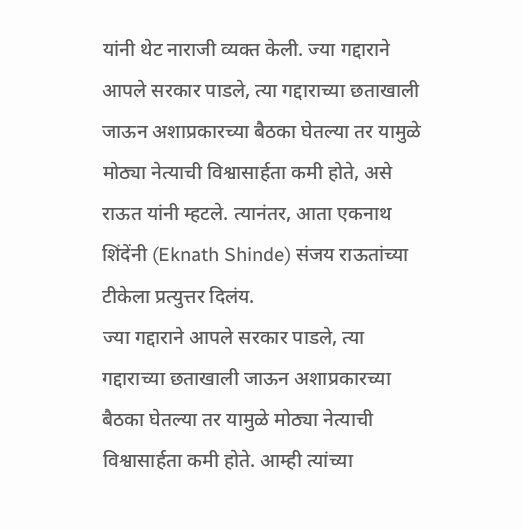यांनी थेट नाराजी व्यक्त केली. ज्या गद्दाराने आपले सरकार पाडले, त्या गद्दाराच्या छताखाली जाऊन अशाप्रकारच्या बैठका घेतल्या तर यामुळे मोठ्या नेत्याची विश्वासार्हता कमी होते, असे राऊत यांनी म्हटले. त्यानंतर, आता एकनाथ शिंदेंनी (Eknath Shinde) संजय राऊतांच्या टीकेला प्रत्युत्तर दिलंय.
ज्या गद्दाराने आपले सरकार पाडले, त्या गद्दाराच्या छताखाली जाऊन अशाप्रकारच्या बैठका घेतल्या तर यामुळे मोठ्या नेत्याची विश्वासार्हता कमी होते. आम्ही त्यांच्या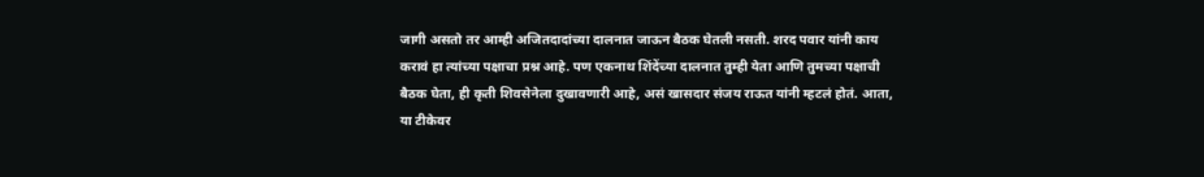जागी असतो तर आम्ही अजितदादांच्या दालनात जाऊन बैठक घेतली नसती. शरद पवार यांनी काय करावं हा त्यांच्या पक्षाचा प्रश्न आहे. पण एकनाथ शिंदेंच्या दालनात तुम्ही येता आणि तुमच्या पक्षाची बैठक घेता, ही कृती शिवसेनेला दुखावणारी आहे, असं खासदार संजय राऊत यांनी म्हटलं होतं. आता, या टीकेवर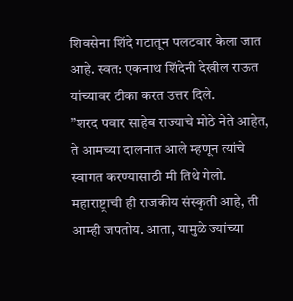शिवसेना शिंदे गटातून पलटवार केला जात आहे. स्वत: एकनाथ शिंदेनी देखील राऊत यांच्यावर टीका करत उत्तर दिले.
”शरद पवार साहेब राज्याचे मोठे नेते आहेत, ते आमच्या दालनात आले म्हणून त्यांचे स्वागत करण्यासाठी मी तिथे गेलो. महाराष्ट्राची ही राजकीय संस्कृती आहे, ती आम्ही जपतोय. आता, यामुळे ज्यांच्या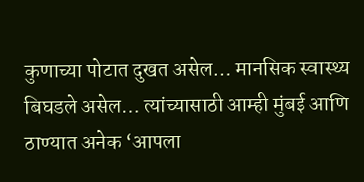कुणाच्या पोटात दुखत असेल… मानसिक स्वास्थ्य बिघडले असेल… त्यांच्यासाठी आम्ही मुंबई आणि ठाण्यात अनेक ‘आपला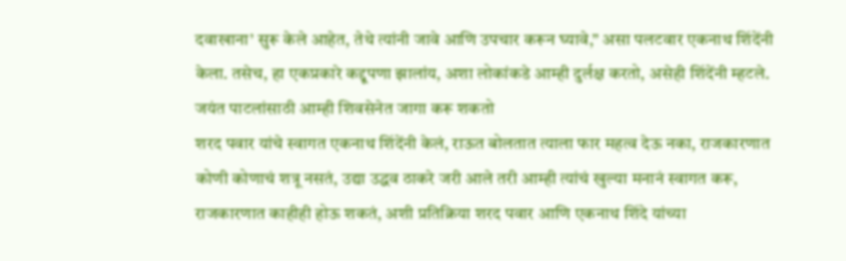दवाखाना’ सुरू केले आहेत, तेथे त्यांनी जावे आणि उपचार करून घ्यावे,” असा पलटवार एकनाथ शिंदेंनी केला. तसेच, हा एकप्रकारे कद्दूपणा झालांय, अशा लोकांकडे आम्ही दुर्लक्ष करतो, असेही शिंदेंनी म्हटले.
जयंत पाटलांसाठी आम्ही शिवसेनेत जागा करू शकतो
शरद पवार यांचे स्वागत एकनाथ शिंदेंनी केलं, राऊत बोलतात त्याला फार महत्व देऊ नका, राजकारणात कोणी कोणाचं शत्रू नसतं, उद्या उद्धव ठाकरे जरी आले तरी आम्ही त्यांचं खुल्या मनानं स्वागत करू, राजकारणात काहीही होऊ शकतं, अशी प्रतिक्रिया शरद पवार आणि एकनाथ शिंदे यांच्या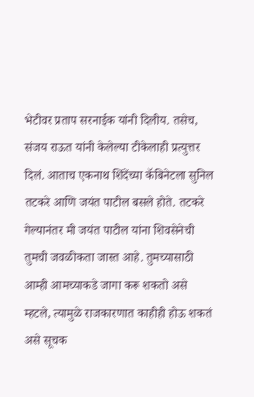भेटीवर प्रताप सरनाईक यांनी दिलीय. तसेच, संजय राऊत यांनी केलेल्या टीकेलाही प्रत्युत्तर दिलं. आताच एकनाथ शिंदेंच्या कॅबिनेटला सुनिल तटकरे आणि जयंत पाटील बसले होते. तटकरे गेल्यानंतर मी जयंत पाटील यांना शिवसेनेची तुमची जवळीकता जास्त आहे. तुमच्यासाठी आम्ही आमच्याकडे जागा करू शकतो असे म्हटले, त्यामुळे राजकारणात काहीही होऊ शकतं असे सूचक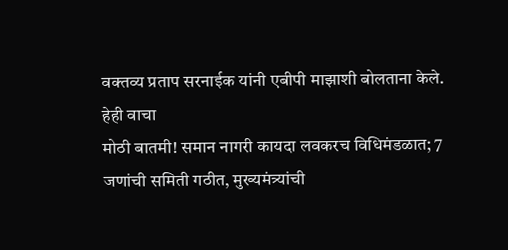वक्तव्य प्रताप सरनाईक यांनी एबीपी माझाशी बोलताना केले.
हेही वाचा
मोठी बातमी! समान नागरी कायदा लवकरच विधिमंडळात; 7 जणांची समिती गठीत, मुख्यमंत्र्यांची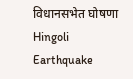विधानसभेत घोषणा
Hingoli Earthquake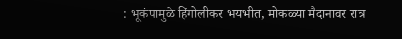: भूकंपामुळे हिंगोलीकर भयभीत, मोकळ्या मैदानावर रात्र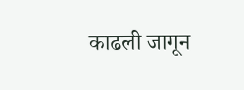काढली जागून